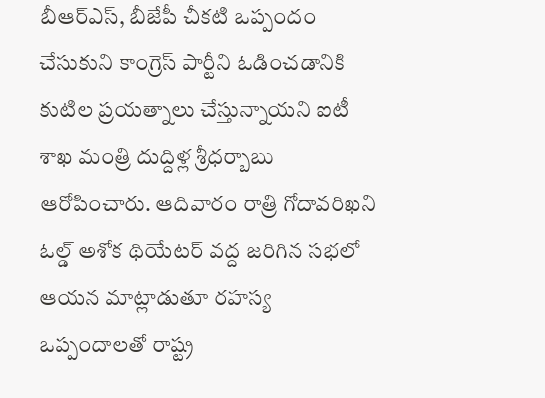బీఆర్ఎస్, బీజేపీ చీకటి ఒప్పందం చేసుకుని కాంగ్రెస్ పార్టీని ఓడించడానికి కుటిల ప్రయత్నాలు చేస్తున్నాయని ఐటీ శాఖ మంత్రి దుద్దిళ్ల శ్రీధర్బాబు ఆరోపించారు. ఆదివారం రాత్రి గోదావరిఖని ఓల్డ్ అశోక థియేటర్ వద్ద జరిగిన సభలో ఆయన మాట్లాడుతూ రహస్య ఒప్పందాలతో రాష్ట్ర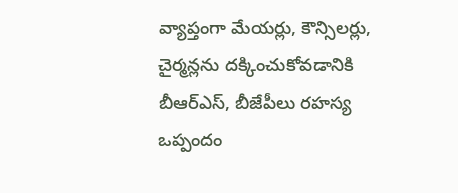వ్యాప్తంగా మేయర్లు, కౌన్సిలర్లు, చైర్మన్లను దక్కించుకోవడానికి బీఆర్ఎస్, బీజేపీలు రహస్య ఒప్పందం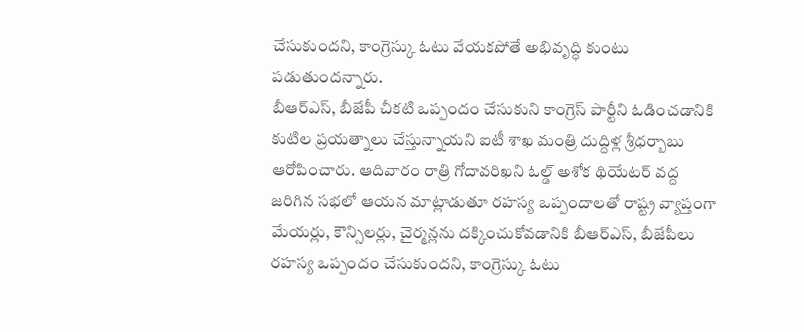చేసుకుందని, కాంగ్రెస్కు ఓటు వేయకపోతే అభివృద్ధి కుంటు పడుతుందన్నారు.
బీఆర్ఎస్, బీజేపీ చీకటి ఒప్పందం చేసుకుని కాంగ్రెస్ పార్టీని ఓడించడానికి కుటిల ప్రయత్నాలు చేస్తున్నాయని ఐటీ శాఖ మంత్రి దుద్దిళ్ల శ్రీధర్బాబు ఆరోపించారు. ఆదివారం రాత్రి గోదావరిఖని ఓల్డ్ అశోక థియేటర్ వద్ద జరిగిన సభలో ఆయన మాట్లాడుతూ రహస్య ఒప్పందాలతో రాష్ట్ర వ్యాప్తంగా మేయర్లు, కౌన్సిలర్లు, చైర్మన్లను దక్కించుకోవడానికి బీఆర్ఎస్, బీజేపీలు రహస్య ఒప్పందం చేసుకుందని, కాంగ్రెస్కు ఓటు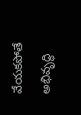వేయకపోతే అభివృద్ధి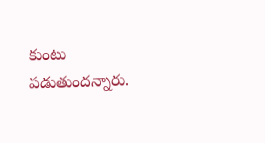కుంటు పడుతుందన్నారు.